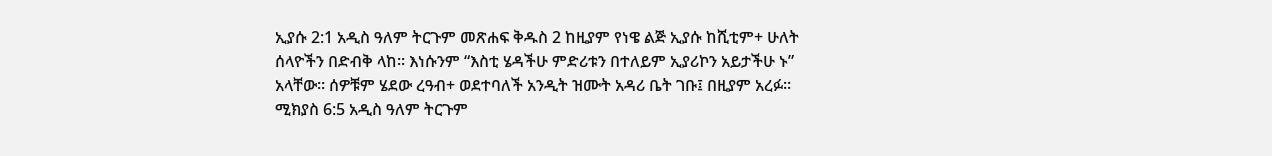ኢያሱ 2:1 አዲስ ዓለም ትርጉም መጽሐፍ ቅዱስ 2 ከዚያም የነዌ ልጅ ኢያሱ ከሺቲም+ ሁለት ሰላዮችን በድብቅ ላከ። እነሱንም “እስቲ ሄዳችሁ ምድሪቱን በተለይም ኢያሪኮን አይታችሁ ኑ” አላቸው። ሰዎቹም ሄደው ረዓብ+ ወደተባለች አንዲት ዝሙት አዳሪ ቤት ገቡ፤ በዚያም አረፉ። ሚክያስ 6:5 አዲስ ዓለም ትርጉም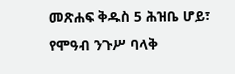መጽሐፍ ቅዱስ 5 ሕዝቤ ሆይ፣ የሞዓብ ንጉሥ ባላቅ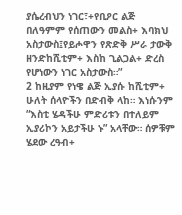ያሴረብህን ነገር፣+የቢዖር ልጅ በለዓምም የሰጠውን መልስ+ እባክህ አስታውስ፤የይሖዋን የጽድቅ ሥራ ታውቅ ዘንድከሺቲም+ እስከ ጊልጋል+ ድረስ የሆነውን ነገር አስታውስ።”
2 ከዚያም የነዌ ልጅ ኢያሱ ከሺቲም+ ሁለት ሰላዮችን በድብቅ ላከ። እነሱንም “እስቲ ሄዳችሁ ምድሪቱን በተለይም ኢያሪኮን አይታችሁ ኑ” አላቸው። ሰዎቹም ሄደው ረዓብ+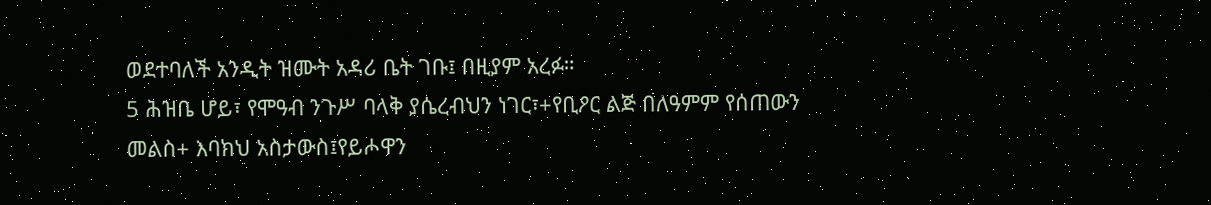ወደተባለች አንዲት ዝሙት አዳሪ ቤት ገቡ፤ በዚያም አረፉ።
5 ሕዝቤ ሆይ፣ የሞዓብ ንጉሥ ባላቅ ያሴረብህን ነገር፣+የቢዖር ልጅ በለዓምም የሰጠውን መልስ+ እባክህ አስታውስ፤የይሖዋን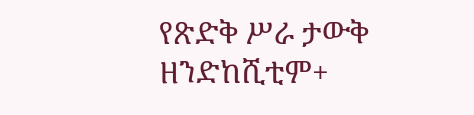የጽድቅ ሥራ ታውቅ ዘንድከሺቲም+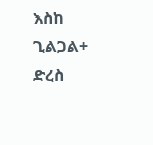እስከ ጊልጋል+ ድረስ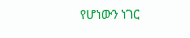የሆነውን ነገር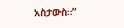አስታውስ።”